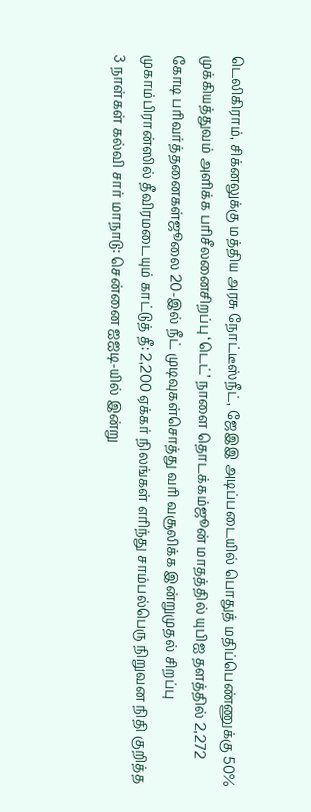டெலிகிராம், சிக்னலுக்கு மத்திய அரசு நோட்டீஸ்நீட், ஜேஇஇ அடிப்படையில் பொதுத் மதிப்பெண்ணுக்கு 50% முக்கியத்துவம் அளிக்க பரிசீலனைசிறப்பு ‘டெட்’ நாளை தொடக்கம்ஜூன் மாதத்தில் யுபிஐ தளத்தில் 2,272 கோடி பரிவர்த்தனைகள்ஜூலை 20-இல் நீட் முடிவுகள்சொத்து வரி வசூலிக்க இன்றுமுதல் சிறப்பு முகாம்பிரான்ஸில் தீவிரமடையும் காட்டுத் தீ: 2,200 ஏக்கர் நிலங்கள் எரிந்து சாம்பல்பெரு நிறுவன நிதி குறித்த 3 நாள்கள் கல்வி சார் மாநாடு: சென்னை ஐஐடி-யில் இன்று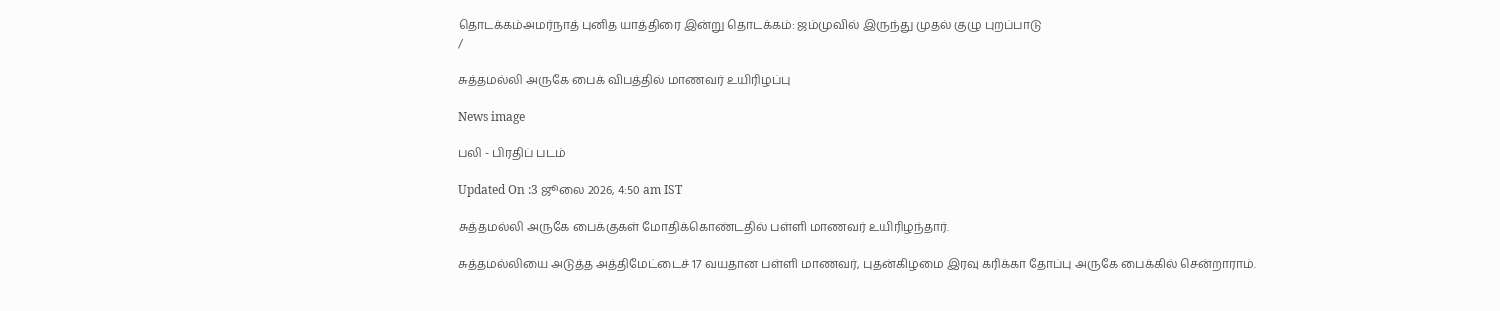தொடக்கம்அமர்நாத் புனித யாத்திரை இன்று தொடக்கம்: ஜம்முவில் இருந்து முதல் குழு புறப்பாடு
/

சுத்தமல்லி அருகே பைக் விபத்தில் மாணவர் உயிரிழப்பு

News image

பலி - பிரதிப் படம்

Updated On :3 ஜூலை 2026, 4:50 am IST

சுத்தமல்லி அருகே பைக்குகள் மோதிக்கொண்டதில் பள்ளி மாணவர் உயிரிழந்தார்.

சுத்தமல்லியை அடுத்த அத்திமேட்டைச் 17 வயதான பள்ளி மாணவர், புதன்கிழமை இரவு கரிக்கா தோப்பு அருகே பைக்கில் சென்றாராம்.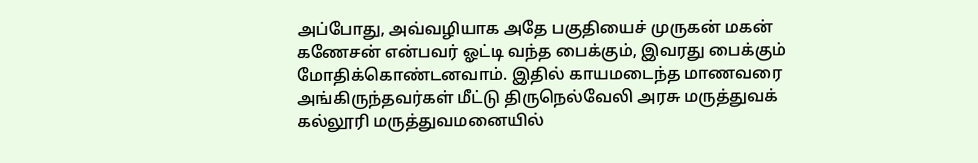அப்போது, அவ்வழியாக அதே பகுதியைச் முருகன் மகன் கணேசன் என்பவர் ஓட்டி வந்த பைக்கும், இவரது பைக்கும் மோதிக்கொண்டனவாம். இதில் காயமடைந்த மாணவரை அங்கிருந்தவர்கள் மீட்டு திருநெல்வேலி அரசு மருத்துவக் கல்லூரி மருத்துவமனையில்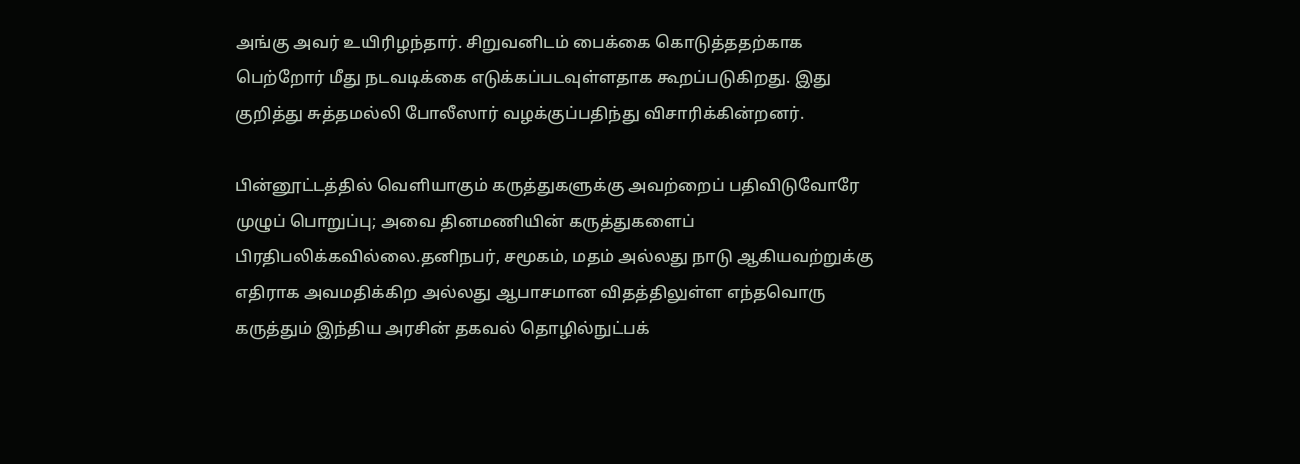அங்கு அவர் உயிரிழந்தார். சிறுவனிடம் பைக்கை கொடுத்ததற்காக பெற்றோர் மீது நடவடிக்கை எடுக்கப்படவுள்ளதாக கூறப்படுகிறது. இது குறித்து சுத்தமல்லி போலீஸார் வழக்குப்பதிந்து விசாரிக்கின்றனர்.

பின்னூட்டத்தில் வெளியாகும் கருத்துகளுக்கு அவற்றைப் பதிவிடுவோரே முழுப் பொறுப்பு; அவை தினமணியின் கருத்துகளைப் பிரதிபலிக்கவில்லை.தனிநபர், சமூகம், மதம் அல்லது நாடு ஆகியவற்றுக்கு எதிராக அவமதிக்கிற அல்லது ஆபாசமான விதத்திலுள்ள எந்தவொரு கருத்தும் இந்திய அரசின் தகவல் தொழில்நுட்பக்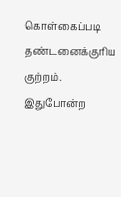கொள்கைப்படி தண்டனைக்குரிய குற்றம். இதுபோன்ற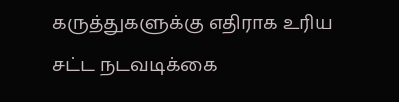கருத்துகளுக்கு எதிராக உரிய சட்ட நடவடிக்கை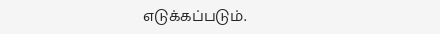எடுக்கப்படும்.